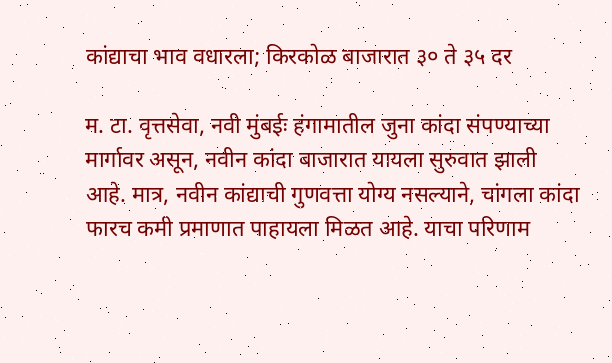कांद्याचा भाव वधारला; किरकोळ बाजारात ३० ते ३५ दर

म. टा. वृत्तसेवा, नवी मुंबईः हंगामातील जुना कांदा संपण्याच्या मार्गावर असून, नवीन कांदा बाजारात यायला सुरुवात झाली आहे. मात्र, नवीन कांद्याची गुणवत्ता योग्य नसल्याने, चांगला कांदा फारच कमी प्रमाणात पाहायला मिळत आहे. याचा परिणाम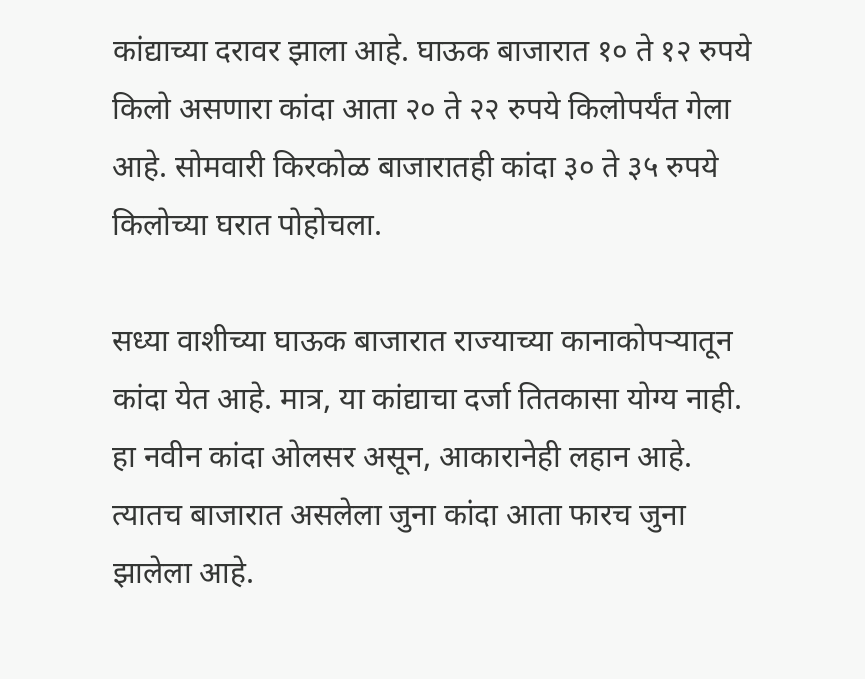कांद्याच्या दरावर झाला आहे. घाऊक बाजारात १० ते १२ रुपये किलो असणारा कांदा आता २० ते २२ रुपये किलोपर्यंत गेला आहे. सोमवारी किरकोळ बाजारातही कांदा ३० ते ३५ रुपये किलोच्या घरात पोहोचला.

सध्या वाशीच्या घाऊक बाजारात राज्याच्या कानाकोपऱ्यातून कांदा येत आहे. मात्र, या कांद्याचा दर्जा तितकासा योग्य नाही. हा नवीन कांदा ओलसर असून, आकारानेही लहान आहे. त्यातच बाजारात असलेला जुना कांदा आता फारच जुना झालेला आहे.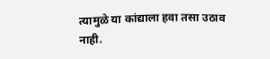त्यामुळे या कांद्याला हवा तसा उठाव नाही.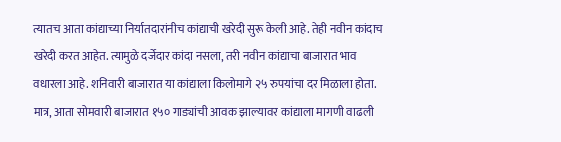त्यातच आता कांद्याच्या निर्यातदारांनीच कांद्याची खरेदी सुरू केली आहे. तेही नवीन कांदाच खरेदी करत आहेत. त्यामुळे दर्जेदार कांदा नसला, तरी नवीन कांद्याचा बाजारात भाव वधारला आहे. शनिवारी बाजारात या कांद्याला किलोमागे २५ रुपयांचा दर मिळाला होता. मात्र, आता सोमवारी बाजारात १५० गाड्यांची आवक झाल्यावर कांद्याला मागणी वाढली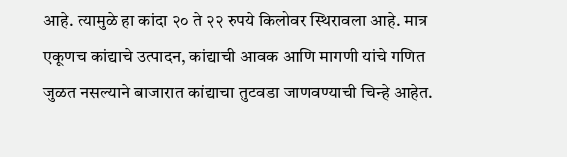आहे. त्यामुळे हा कांदा २० ते २२ रुपये किलोवर स्थिरावला आहे. मात्र एकूणच कांद्याचे उत्पादन, कांद्याची आवक आणि मागणी यांचे गणित जुळत नसल्याने बाजारात कांद्याचा तुटवडा जाणवण्याची चिन्हे आहेत.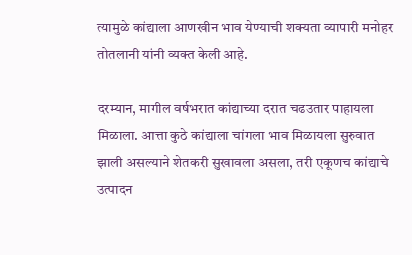त्यामुळे कांद्याला आणखीन भाव येण्याची शक्यता व्यापारी मनोहर तोतलानी यांनी व्यक्त केली आहे.

दरम्यान, मागील वर्षभरात कांद्याच्या दरात चढउतार पाहायला मिळाला. आत्ता कुठे कांद्याला चांगला भाव मिळायला सुरुवात झाली असल्याने शेतकरी सुखावला असला, तरी एकूणच कांद्याचे उत्पादन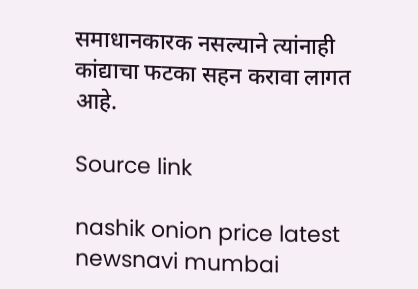समाधानकारक नसल्याने त्यांनाही कांद्याचा फटका सहन करावा लागत आहे.

Source link

nashik onion price latest newsnavi mumbai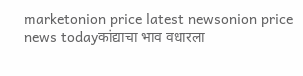marketonion price latest newsonion price news todayकांद्याचा भाव वधारला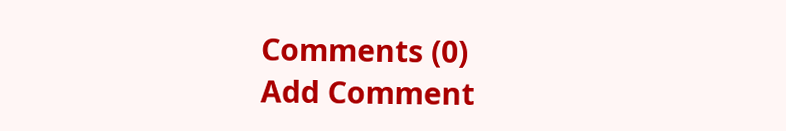Comments (0)
Add Comment